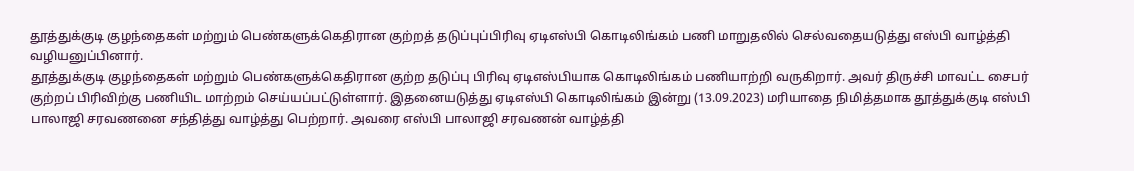தூத்துக்குடி குழந்தைகள் மற்றும் பெண்களுக்கெதிரான குற்றத் தடுப்புப்பிரிவு ஏடிஎஸ்பி கொடிலிங்கம் பணி மாறுதலில் செல்வதையடுத்து எஸ்பி வாழ்த்தி வழியனுப்பினார்.
தூத்துக்குடி குழந்தைகள் மற்றும் பெண்களுக்கெதிரான குற்ற தடுப்பு பிரிவு ஏடிஎஸ்பியாக கொடிலிங்கம் பணியாற்றி வருகிறார். அவர் திருச்சி மாவட்ட சைபர் குற்றப் பிரிவிற்கு பணியிட மாற்றம் செய்யப்பட்டுள்ளார். இதனையடுத்து ஏடிஎஸ்பி கொடிலிங்கம் இன்று (13.09.2023) மரியாதை நிமித்தமாக தூத்துக்குடி எஸ்பி பாலாஜி சரவணனை சந்தித்து வாழ்த்து பெற்றார். அவரை எஸ்பி பாலாஜி சரவணன் வாழ்த்தி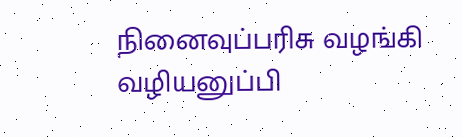நினைவுப்பரிசு வழங்கி வழியனுப்பி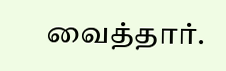வைத்தார்.